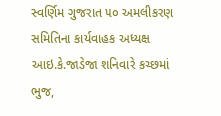સ્વર્ણિમ ગુજરાત ૫૦ અમલીકરણ સમિતિના કાર્યવાહક અધ્યક્ષ આઇ.કે.જાડેજા શનિવારે કચ્છમાં
ભુજ,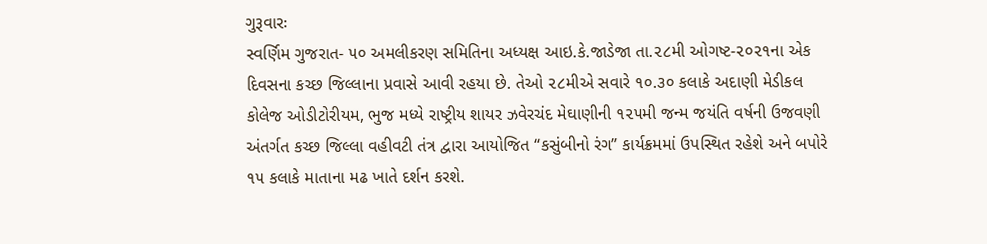ગુરૂવારઃ
સ્વર્ણિમ ગુજરાત- ૫૦ અમલીકરણ સમિતિના અધ્યક્ષ આઇ.કે.જાડેજા તા.૨૮મી ઓગષ્ટ-૨૦૨૧ના એક દિવસના કચ્છ જિલ્લાના પ્રવાસે આવી રહયા છે. તેઓ ૨૮મીએ સવારે ૧૦.૩૦ કલાકે અદાણી મેડીકલ કોલેજ ઓડીટોરીયમ, ભુજ મધ્યે રાષ્ટ્રીય શાયર ઝવેરચંદ મેઘાણીની ૧૨૫મી જન્મ જયંતિ વર્ષની ઉજવણી અંતર્ગત કચ્છ જિલ્લા વહીવટી તંત્ર દ્વારા આયોજિત “કસુંબીનો રંગ” કાર્યક્રમમાં ઉપસ્થિત રહેશે અને બપોરે ૧૫ કલાકે માતાના મઢ ખાતે દર્શન કરશે.